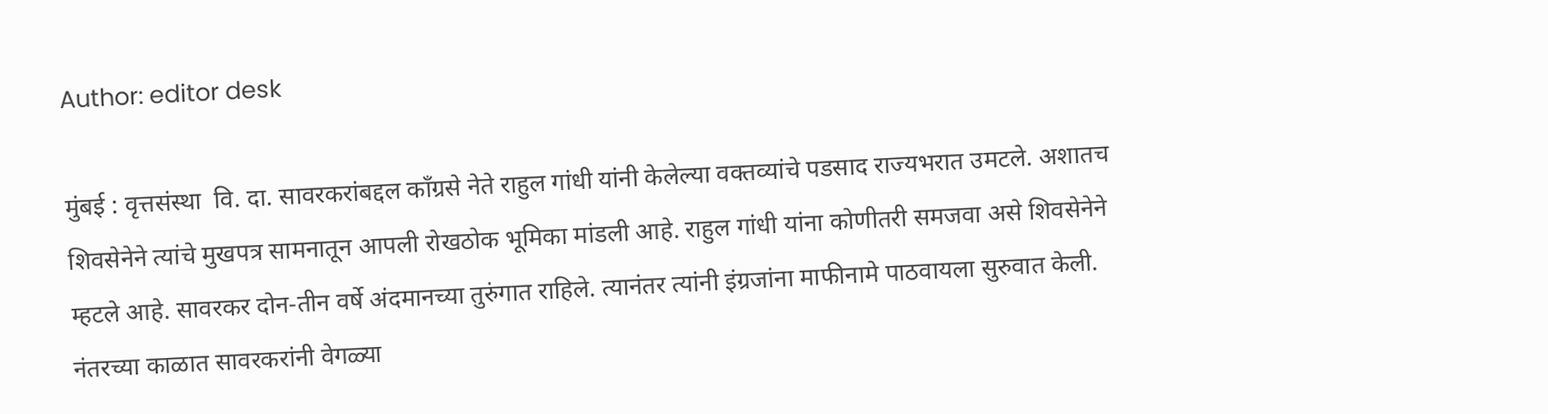Author: editor desk

मुंबई : वृत्तसंस्था  वि. दा. सावरकरांबद्दल कॉंग्रसे नेते राहुल गांधी यांनी केलेल्या वक्तव्यांचे पडसाद राज्यभरात उमटले. अशातच शिवसेनेने त्यांचे मुखपत्र सामनातून आपली रोखठोक भूमिका मांडली आहे. राहुल गांधी यांना कोणीतरी समजवा असे शिवसेनेने म्हटले आहे. सावरकर दोन-तीन वर्षे अंदमानच्या तुरुंगात राहिले. त्यानंतर त्यांनी इंग्रजांना माफीनामे पाठवायला सुरुवात केली. नंतरच्या काळात सावरकरांनी वेगळ्या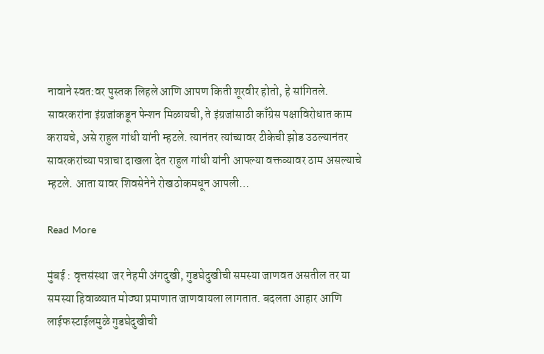नावाने स्वत:वर पुस्तक लिहले आणि आपण किती शूरवीर होतो, हे सांगितले. सावरकरांना इंग्रजांकडून पेन्शन मिळायची, ते इंग्रजांसाठी काँग्रेस पक्षाविरोधात काम करायचे, असे राहुल गांधी यांनी म्हटले. त्यानंतर त्यांच्यावर टीकेची झोड उठल्यानंतर सावरकरांच्या पत्राचा दाखला देत राहुल गांधी यांनी आपल्या वक्तव्यावर ठाम असल्याचे म्हटले. आता यावर शिवसेनेने रोखठोकमधून आपली…

Read More

मुंबई : वृत्तसंस्था  जर नेहमी अंगदुखी, गुडघेदुखीची समस्या जाणवत असतील तर या समस्या हिवाळ्यात मोठ्या प्रमाणात जाणवायला लागतात. बदलता आहार आणि लाईफस्टाईलमुळे गुडघेदुखीची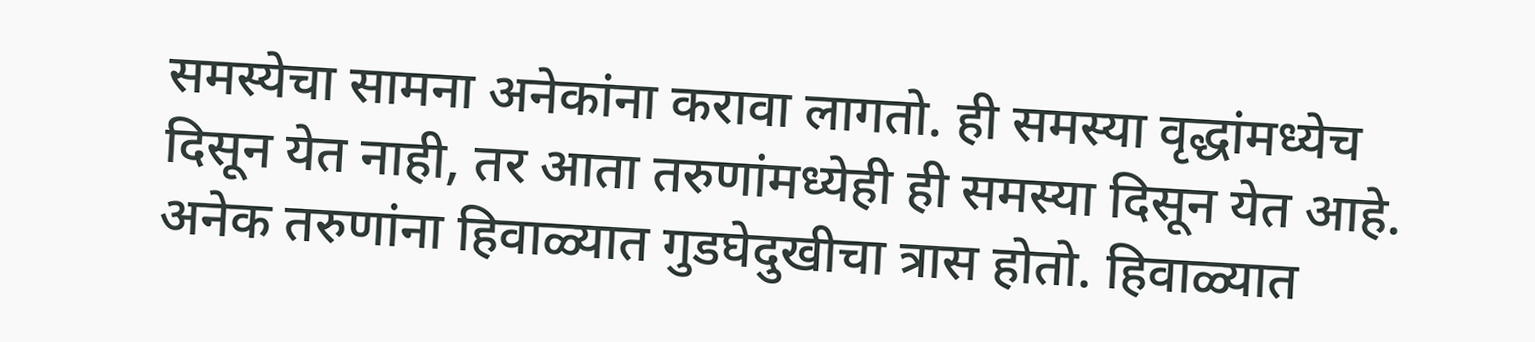समस्येचा सामना अनेकांना करावा लागतो. ही समस्या वृद्धांमध्येच दिसून येत नाही, तर आता तरुणांमध्येही ही समस्या दिसून येत आहे. अनेक तरुणांना हिवाळ्यात गुडघेदुखीचा त्रास होतो. हिवाळ्यात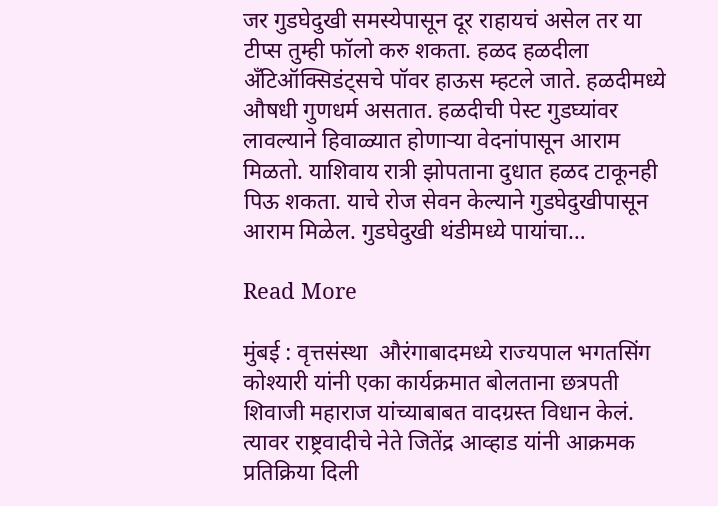जर गुडघेदुखी समस्येपासून दूर राहायचं असेल तर या टीप्स तुम्ही फॉलो करु शकता. हळद हळदीला अँटिऑक्सिडंट्सचे पॉवर हाऊस म्हटले जाते. हळदीमध्ये औषधी गुणधर्म असतात. हळदीची पेस्ट गुडघ्यांवर लावल्याने हिवाळ्यात होणाऱ्या वेदनांपासून आराम मिळतो. याशिवाय रात्री झोपताना दुधात हळद टाकूनही पिऊ शकता. याचे रोज सेवन केल्याने गुडघेदुखीपासून आराम मिळेल. गुडघेदुखी थंडीमध्ये पायांचा…

Read More

मुंबई : वृत्तसंस्था  औरंगाबादमध्ये राज्यपाल भगतसिंग कोश्यारी यांनी एका कार्यक्रमात बोलताना छत्रपती शिवाजी महाराज यांच्याबाबत वादग्रस्त विधान केलं. त्यावर राष्ट्रवादीचे नेते जितेंद्र आव्हाड यांनी आक्रमक प्रतिक्रिया दिली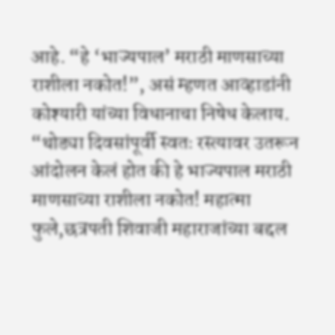आहे. “हे ‘भाज्यपाल’ मराठी माणसाच्या राशीला नकोत!”, असं म्हणत आव्हाडांनी कोश्यारी यांच्या विधानाचा निषेध केलाय. “थोड्या दिवसांपूर्वी स्वतः रस्त्यावर उतरून आंदोलन केलं होत की हे भाज्यपाल मराठी माणसाच्या राशीला नकोत! महात्मा फुले,छत्रपती शिवाजी महाराजांच्या बद्दल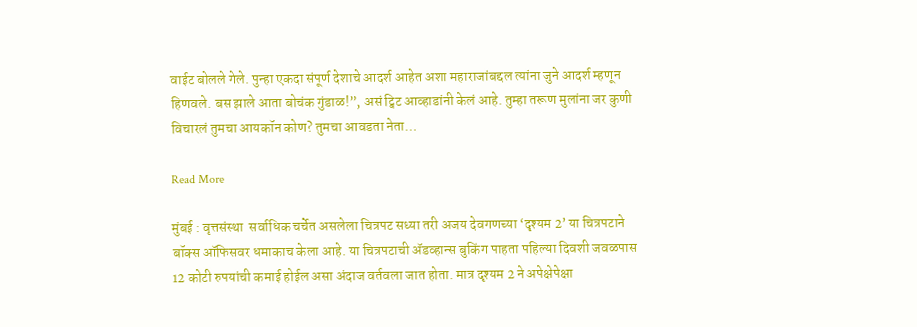वाईट बोलले गेले. पुन्हा एकदा संपूर्ण देशाचे आदर्श आहेत अशा महाराजांबद्दल त्यांना जुने आदर्श म्हणून हिणवले. बस झाले आता बोचंक गुंडाळ!”, असं ट्विट आव्हाडांनी केलं आहे. तुम्हा तरूण मुलांना जर कुणी विचारलं तुमचा आयकॉन कोण? तुमचा आवडता नेता…

Read More

मुंबई : वृत्तसंस्था  सर्वाधिक चर्चेत असलेला चित्रपट सध्या तरी अजय देवगणच्या ‘दृश्यम 2’ या चित्रपटाने बॉक्स ऑफिसवर धमाकाच केला आहे. या चित्रपटाची ॲडव्हान्स बुकिंग पाहता पहिल्या दिवशी जवळपास 12 कोटी रुपयांची कमाई होईल असा अंदाज वर्तवला जात होता. मात्र दृश्यम 2 ने अपेक्षेपेक्षा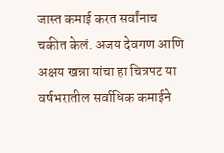जास्त कमाई करत सर्वांनाच चकीत केलं. अजय देवगण आणि अक्षय खन्ना यांचा हा चित्रपट या वर्षभरातील सर्वाधिक कमाईने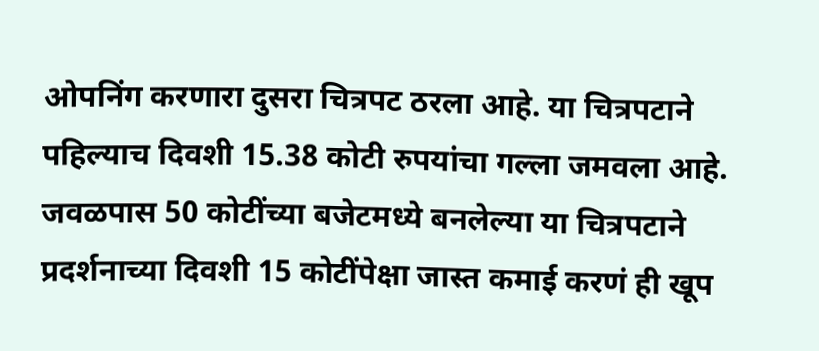ओपनिंग करणारा दुसरा चित्रपट ठरला आहे. या चित्रपटाने पहिल्याच दिवशी 15.38 कोटी रुपयांचा गल्ला जमवला आहे. जवळपास 50 कोटींच्या बजेटमध्ये बनलेल्या या चित्रपटाने प्रदर्शनाच्या दिवशी 15 कोटींपेक्षा जास्त कमाई करणं ही खूप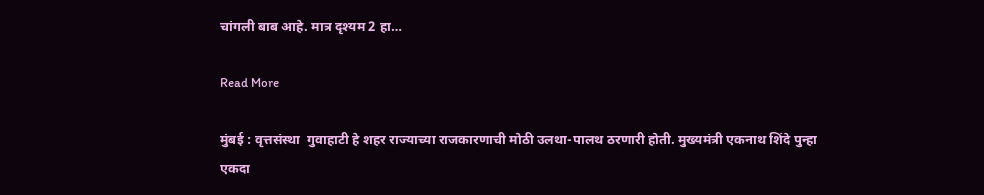चांगली बाब आहे. मात्र दृश्यम 2 हा…

Read More

मुंबई : वृत्तसंस्था  गुवाहाटी हे शहर राज्याच्या राजकारणाची मोठी उलथा-पालथ ठरणारी होती. मुख्यमंत्री एकनाथ शिंदे पुन्हा एकदा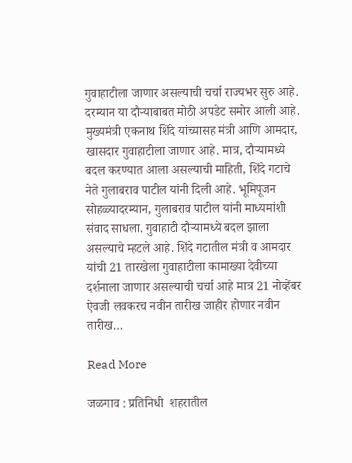गुवाहाटीला जाणार असल्याची चर्चा राज्यभर सुरु आहे. दरम्यान या दौऱ्याबाबत मोठी अपडेट समोर आली आहे. मुख्यमंत्री एकनाथ शिंदे यांच्यासह मंत्री आणि आमदार, खासदार गुवाहाटीला जाणार आहे. मात्र, दौऱ्यामध्ये बदल करण्यात आला असल्याची माहिती, शिंदे गटाचे नेते गुलाबराव पाटील यांनी दिली आहे. भूमिपूजन सोहळ्यादरम्यान, गुलाबराव पाटील यांनी माध्यमांशी संवाद साधला. गुवाहाटी दौऱ्यामध्ये बदल झाला असल्याचे म्हटले आहे. शिंदे गटातील मंत्री व आमदार यांची 21 तारखेला गुवाहाटीला कामाख्या देवीच्या दर्शनाला जाणार असल्याची चर्चा आहे मात्र 21 नोव्हेंबर ऐवजी लवकरच नवीन तारीख जाहीर होणार नवीन तारीख…

Read More

जळगाव : प्रतिनिधी  शहरातील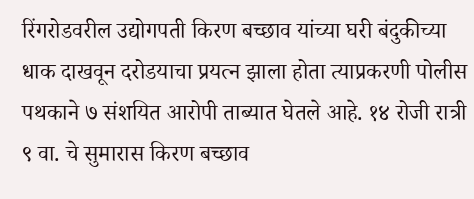रिंगरोडवरील उद्योगपती किरण बच्छाव यांच्या घरी बंदुकीच्या धाक दाखवून दरोडयाचा प्रयत्न झाला होता त्याप्रकरणी पोलीस पथकाने ७ संशयित आरोपी ताब्यात घेतले आहे. १४ रोजी रात्री ९ वा. चे सुमारास किरण बच्छाव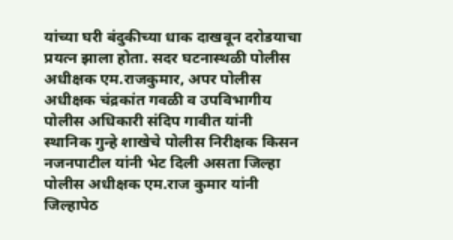यांच्या घरी बंदुकीच्या धाक दाखवून दरोडयाचा प्रयत्न झाला होता. सदर घटनास्थळी पोलीस अधीक्षक एम.राजकुमार, अपर पोलीस अधीक्षक चंद्रकांत गवळी व उपविभागीय पोलीस अधिकारी संदिप गावीत यांनी स्थानिक गुन्हे शाखेचे पोलीस निरीक्षक किसन नजनपाटील यांनी भेट दिली असता जिल्हा पोलीस अधीक्षक एम.राज कुमार यांनी जिल्हापेठ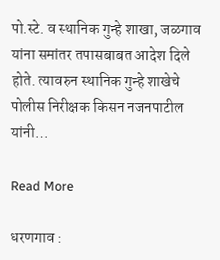पो.स्टे. व स्थानिक गुन्हे शाखा, जळगाव यांना समांतर तपासबाबत आदेश दिले होते. त्यावरुन स्थानिक गुन्हे शाखेचे पोलीस निरीक्षक किसन नजनपाटील यांनी…

Read More

धरणगाव :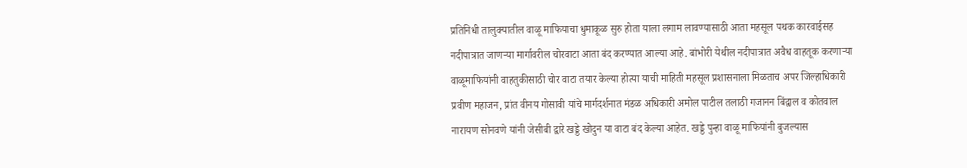प्रतिनिधी तालुक्यातील वाळू माफियाचा धुमाकूळ सुरु होता याला लगाम लावण्यासाठी आता महसूल पथक कारवाईसह नदीपात्रात जाणऱ्या मार्गावरील चोरवाटा आता बंद करण्यात आल्या आहे. बांभोरी येथील नदीपात्रात अवैध वाहतूक करणाऱ्या वाळूमाफियांनी वाहतुकीसाठी चोर वाटा तयार केल्या होत्या याची माहिती महसूल प्रशासनाला मिळताच अपर जिल्हाधिकारी प्रवीण महाजन, प्रांत वीनय गोसावी यांचे मार्गदर्शनात मंडळ अधिकारी अमोल पाटील तलाठी गजानन बिंद्वाल व कोतवाल नारायण सोनवणे यांनी जेसीबी द्वारे खड्डे खोदुन या वाटा बंद केल्या आहेत. खड्डे पुन्हा वाळू माफियांनी बुजल्यास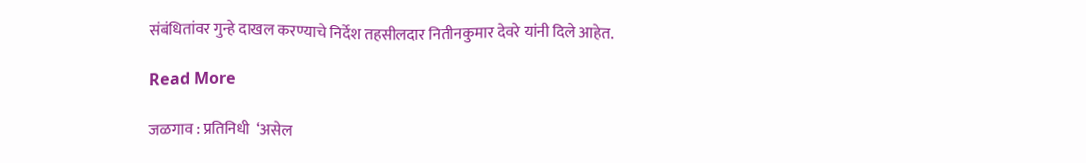संबंधितांवर गुन्हे दाखल करण्याचे निर्देश तहसीलदार नितीनकुमार देवरे यांनी दिले आहेत.

Read More

जळगाव : प्रतिनिधी  ‘असेल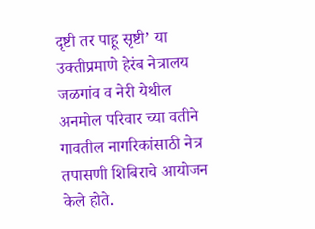दृष्टी तर पाहू सृष्टी’ या उक्तीप्रमाणे हेरंब नेत्रालय जळगांव व नेरी येथील अनमोल परिवार च्या वतीने गावतील नागरिकांसाठी नेत्र तपासणी शिबिराचे आयोजन केले होते.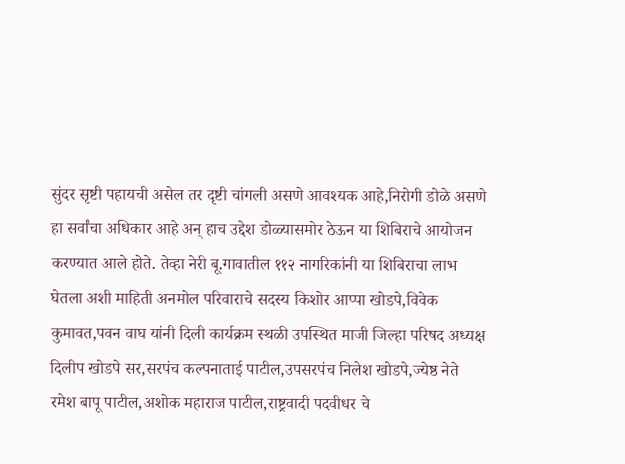सुंदर सृष्टी पहायची असेल तर दृष्टी चांगली असणे आवश्यक आहे,निरोगी डोळे असणे हा सर्वांचा अधिकार आहे अन् हाच उद्देश डोळ्यासमोर ठेऊन या शिबिराचे आयोजन करण्यात आले होते. तेव्हा नेरी बू.गावातील ११२ नागरिकांनी या शिबिराचा लाभ घेतला अशी माहिती अनमोल परिवाराचे सदस्य किशोर आप्पा खोडपे,विवेक कुमावत,पवन वाघ यांनी दिली कार्यक्रम स्थळी उपस्थित माजी जिल्हा परिषद अध्यक्ष दिलीप खोडपे सर,सरपंच कल्पनाताई पाटील,उपसरपंच निलेश खोडपे,ज्येष्ठ नेते रमेश बापू पाटील,अशोक महाराज पाटील,राष्ट्रवादी पदवीधर चे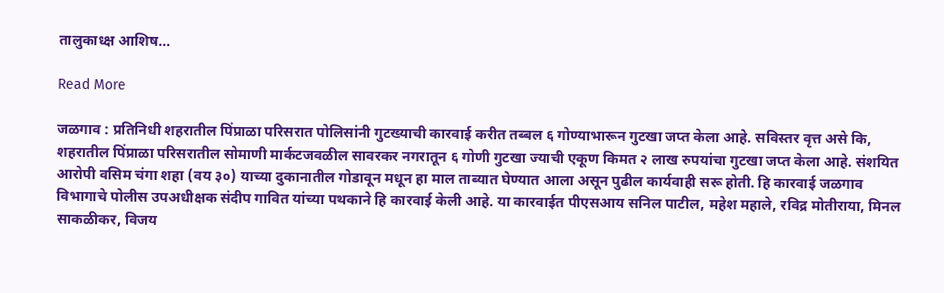तालुकाध्क्ष आशिष…

Read More

जळगाव : प्रतिनिधी शहरातील पिंप्राळा परिसरात पोलिसांनी गुटख्याची कारवाई करीत तब्बल ६ गोण्याभारून गुटखा जप्त केला आहे. सविस्तर वृत्त असे कि, शहरातील पिंप्राळा परिसरातील सोमाणी मार्कटजवळील सावरकर नगरातून ६ गोणी गुटखा ज्याची एकूण किमत २ लाख रुपयांचा गुटखा जप्त केला आहे. संशयित आरोपी वसिम चंगा शहा (वय ३०) याच्या दुकानातील गोडावून मधून हा माल ताब्यात घेण्यात आला असून पुढील कार्यवाही सरू होती. हि कारवाई जळगाव विभागाचे पोलीस उपअधीक्षक संदीप गावित यांच्या पथकाने हि कारवाई केली आहे. या कारवाईत पीएसआय सनिल पाटील, महेश महाले, रविद्र मोतीराया, मिनल साकळीकर, विजय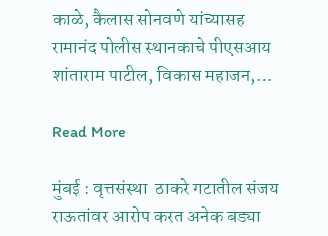काळे, कैलास सोनवणे यांच्यासह रामानंद पोलीस स्थानकाचे पीएसआय शांताराम पाटील, विकास महाजन,…

Read More

मुंबई : वृत्तसंस्था  ठाकरे गटातील संजय राऊतांवर आरोप करत अनेक बड्या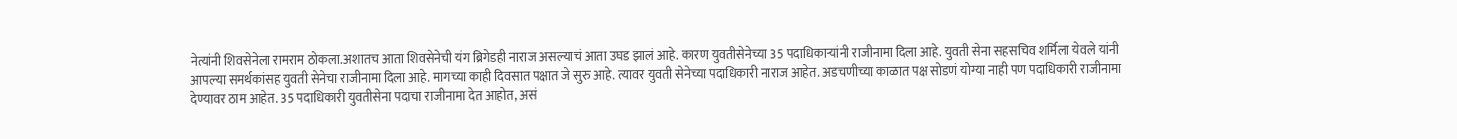नेत्यांनी शिवसेनेला रामराम ठोकला.अशातच आता शिवसेनेची यंग ब्रिगेडही नाराज असल्याचं आता उघड झालं आहे. कारण युवतीसेनेच्या 35 पदाधिकाऱ्यांनी राजीनामा दिला आहे. युवती सेना सहसचिव शर्मिला येवले यांनी आपल्या समर्थकांसह युवती सेनेचा राजीनामा दिला आहे. मागच्या काही दिवसात पक्षात जे सुरु आहे. त्यावर युवती सेनेच्या पदाधिकारी नाराज आहेत. अडचणीच्या काळात पक्ष सोडणं योग्या नाही पण पदाधिकारी राजीनामा देण्यावर ठाम आहेत. 35 पदाधिकारी युवतीसेना पदाचा राजीनामा देत आहोत, असं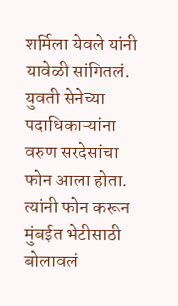शर्मिला येवले यांनी यावेळी सांगितलं. युवती सेनेच्या पदाधिकाऱ्यांना वरुण सरदेसांचा फोन आला होता. त्यांनी फोन करून मुंबईत भेटीसाठी बोलावलं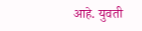आहे. युवती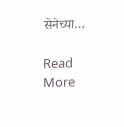सेनेच्या…

Read More